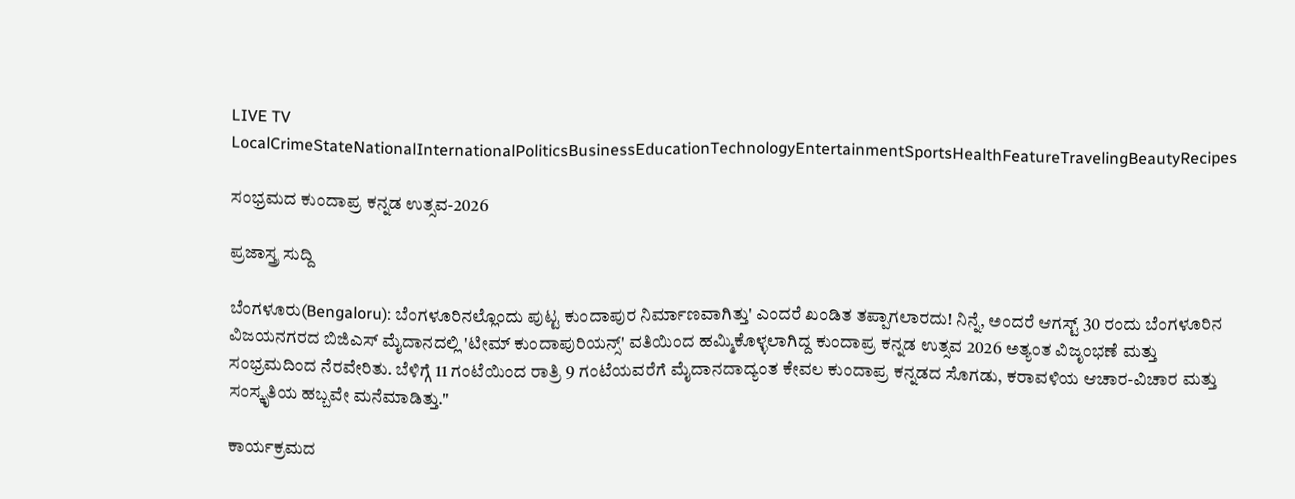LIVE TV LocalCrimeStateNationalInternationalPoliticsBusinessEducationTechnologyEntertainmentSportsHealthFeatureTravelingBeautyRecipes

ಸಂಭ್ರಮದ ಕುಂದಾಪ್ರ ಕನ್ನಡ ಉತ್ಸವ-2026

ಪ್ರಜಾಸ್ತ್ರ ಸುದ್ದಿ

ಬೆಂಗಳೂರು(Bengaloru): ಬೆಂಗಳೂರಿನಲ್ಲೊಂದು ಪುಟ್ಟ ಕುಂದಾಪುರ ನಿರ್ಮಾಣವಾಗಿತ್ತು' ಎಂದರೆ ಖಂಡಿತ ತಪ್ಪಾಗಲಾರದು! ನಿನ್ನೆ, ಅಂದರೆ ಆಗಸ್ಟ್ 30 ರಂದು ಬೆಂಗಳೂರಿನ ವಿಜಯನಗರದ ಬಿಜಿಎಸ್ ಮೈದಾನದಲ್ಲಿ 'ಟೀಮ್ ಕುಂದಾಪುರಿಯನ್ಸ್' ವತಿಯಿಂದ ಹಮ್ಮಿಕೊಳ್ಳಲಾಗಿದ್ದ ಕುಂದಾಪ್ರ ಕನ್ನಡ ಉತ್ಸವ 2026 ಅತ್ಯಂತ ವಿಜೃಂಭಣೆ ಮತ್ತು ಸಂಭ್ರಮದಿಂದ ನೆರವೇರಿತು. ಬೆಳಿಗ್ಗೆ 11 ಗಂಟೆಯಿಂದ ರಾತ್ರಿ 9 ಗಂಟೆಯವರೆಗೆ ಮೈದಾನದಾದ್ಯಂತ ಕೇವಲ ಕುಂದಾಪ್ರ ಕನ್ನಡದ ಸೊಗಡು, ಕರಾವಳಿಯ ಆಚಾರ-ವಿಚಾರ ಮತ್ತು ಸಂಸ್ಕೃತಿಯ ಹಬ್ಬವೇ ಮನೆಮಾಡಿತ್ತು."

ಕಾರ್ಯಕ್ರಮದ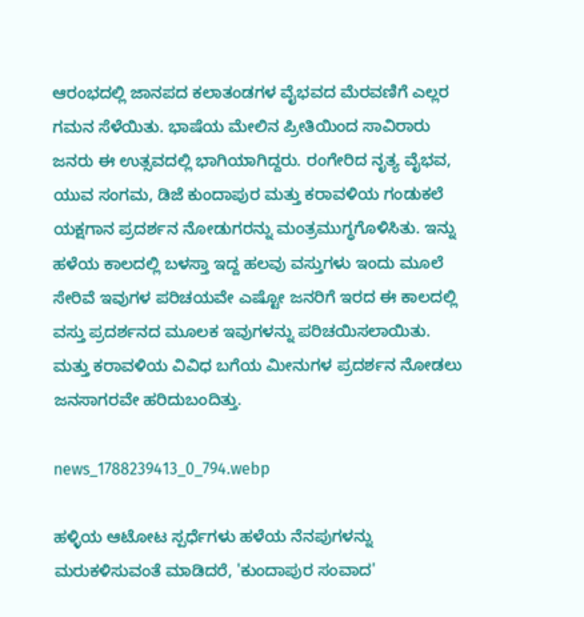ಆರಂಭದಲ್ಲಿ ಜಾನಪದ ಕಲಾತಂಡಗಳ ವೈಭವದ ಮೆರವಣಿಗೆ ಎಲ್ಲರ ಗಮನ ಸೆಳೆಯಿತು. ಭಾಷೆಯ ಮೇಲಿನ ಪ್ರೀತಿಯಿಂದ ಸಾವಿರಾರು ಜನರು ಈ ಉತ್ಸವದಲ್ಲಿ ಭಾಗಿಯಾಗಿದ್ದರು. ರಂಗೇರಿದ ನೃತ್ಯ ವೈಭವ, ಯುವ ಸಂಗಮ, ಡಿಜೆ ಕುಂದಾಪುರ ಮತ್ತು ಕರಾವಳಿಯ ಗಂಡುಕಲೆ ಯಕ್ಷಗಾನ ಪ್ರದರ್ಶನ ನೋಡುಗರನ್ನು ಮಂತ್ರಮುಗ್ಧಗೊಳಿಸಿತು. ಇನ್ನು ಹಳೆಯ ಕಾಲದಲ್ಲಿ ಬಳಸ್ತಾ ಇದ್ದ ಹಲವು ವಸ್ತುಗಳು ಇಂದು ಮೂಲೆ ಸೇರಿವೆ ಇವುಗಳ ಪರಿಚಯವೇ ಎಷ್ಟೋ ಜನರಿಗೆ ಇರದ ಈ ಕಾಲದಲ್ಲಿ ವಸ್ತು ಪ್ರದರ್ಶನದ ಮೂಲಕ ಇವುಗಳನ್ನು ಪರಿಚಯಿಸಲಾಯಿತು. ಮತ್ತು ಕರಾವಳಿಯ ವಿವಿಧ ಬಗೆಯ ಮೀನುಗಳ ಪ್ರದರ್ಶನ ನೋಡಲು ಜನಸಾಗರವೇ ಹರಿದುಬಂದಿತ್ತು.

news_1788239413_0_794.webp

ಹಳ್ಳಿಯ ಆಟೋಟ ಸ್ಪರ್ಧೆಗಳು ಹಳೆಯ ನೆನಪುಗಳನ್ನು ಮರುಕಳಿಸುವಂತೆ ಮಾಡಿದರೆ, 'ಕುಂದಾಪುರ ಸಂವಾದ'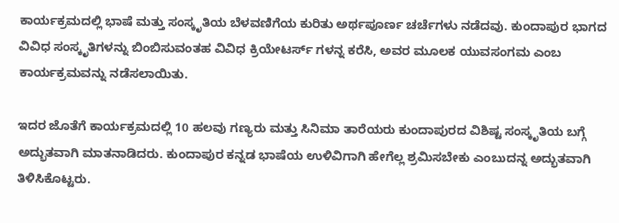ಕಾರ್ಯಕ್ರಮದಲ್ಲಿ ಭಾಷೆ ಮತ್ತು ಸಂಸ್ಕೃತಿಯ ಬೆಳವಣಿಗೆಯ ಕುರಿತು ಅರ್ಥಪೂರ್ಣ ಚರ್ಚೆಗಳು ನಡೆದವು. ಕುಂದಾಪುರ ಭಾಗದ ವಿವಿಧ ಸಂಸ್ಕೃತಿಗಳನ್ನು ಬಿಂಬಿಸುವಂತಹ ವಿವಿಧ ಕ್ರಿಯೇಟರ್ಸ್ ಗಳನ್ನ ಕರೆಸಿ, ಅವರ ಮೂಲಕ ಯುವಸಂಗಮ ಎಂಬ ಕಾರ್ಯಕ್ರಮವನ್ನು ನಡೆಸಲಾಯಿತು.

ಇದರ ಜೊತೆಗೆ ಕಾರ್ಯಕ್ರಮದಲ್ಲಿ 10 ಹಲವು ಗಣ್ಯರು ಮತ್ತು ಸಿನಿಮಾ ತಾರೆಯರು ಕುಂದಾಪುರದ ವಿಶಿಷ್ಟ ಸಂಸ್ಕೃತಿಯ ಬಗ್ಗೆ ಅದ್ಭುತವಾಗಿ ಮಾತನಾಡಿದರು. ಕುಂದಾಪುರ ಕನ್ನಡ ಭಾಷೆಯ ಉಳಿವಿಗಾಗಿ ಹೇಗೆಲ್ಲ ಶ್ರಮಿಸಬೇಕು ಎಂಬುದನ್ನ ಅದ್ಭುತವಾಗಿ ತಿಳಿಸಿಕೊಟ್ಟರು.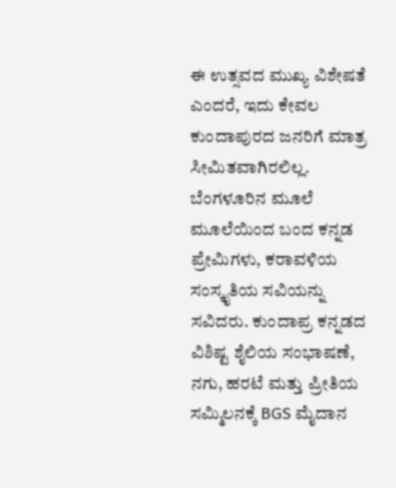ಈ ಉತ್ಸವದ ಮುಖ್ಯ ವಿಶೇಷತೆ ಎಂದರೆ, ಇದು ಕೇವಲ ಕುಂದಾಪುರದ ಜನರಿಗೆ ಮಾತ್ರ ಸೀಮಿತವಾಗಿರಲಿಲ್ಲ. ಬೆಂಗಳೂರಿನ ಮೂಲೆ ಮೂಲೆಯಿಂದ ಬಂದ ಕನ್ನಡ ಪ್ರೇಮಿಗಳು, ಕರಾವಳಿಯ ಸಂಸ್ಕೃತಿಯ ಸವಿಯನ್ನು ಸವಿದರು. ಕುಂದಾಪ್ರ ಕನ್ನಡದ ವಿಶಿಷ್ಟ ಶೈಲಿಯ ಸಂಭಾಷಣೆ, ನಗು, ಹರಟೆ ಮತ್ತು ಪ್ರೀತಿಯ ಸಮ್ಮಿಲನಕ್ಕೆ BGS ಮೈದಾನ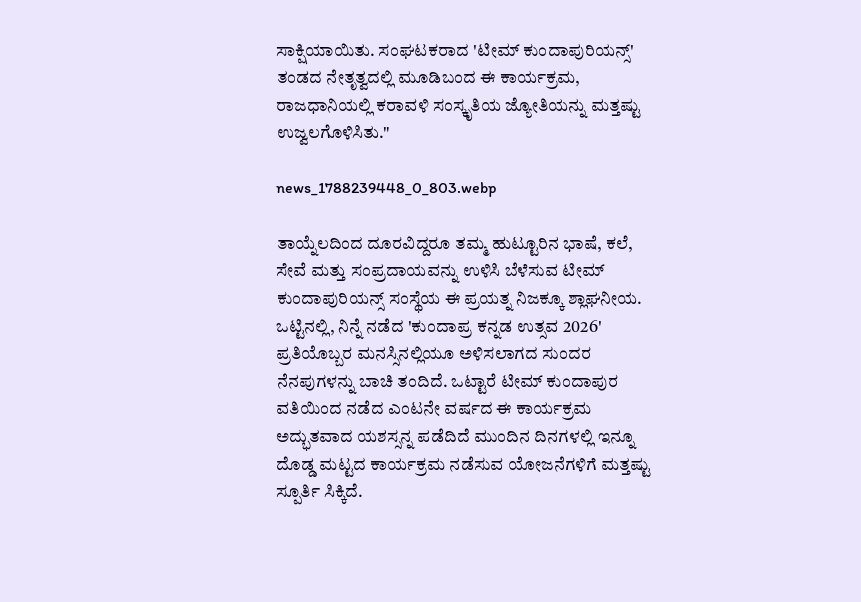ಸಾಕ್ಷಿಯಾಯಿತು. ಸಂಘಟಕರಾದ 'ಟೀಮ್ ಕುಂದಾಪುರಿಯನ್ಸ್' ತಂಡದ ನೇತೃತ್ವದಲ್ಲಿ ಮೂಡಿಬಂದ ಈ ಕಾರ್ಯಕ್ರಮ, ರಾಜಧಾನಿಯಲ್ಲಿ ಕರಾವಳಿ ಸಂಸ್ಕೃತಿಯ ಜ್ಯೋತಿಯನ್ನು ಮತ್ತಷ್ಟು ಉಜ್ವಲಗೊಳಿಸಿತು."

news_1788239448_0_803.webp

ತಾಯ್ನೆಲದಿಂದ ದೂರವಿದ್ದರೂ ತಮ್ಮ ಹುಟ್ಟೂರಿನ ಭಾಷೆ, ಕಲೆ, ಸೇವೆ ಮತ್ತು ಸಂಪ್ರದಾಯವನ್ನು ಉಳಿಸಿ ಬೆಳೆಸುವ ಟೀಮ್ ಕುಂದಾಪುರಿಯನ್ಸ್ ಸಂಸ್ಥೆಯ ಈ ಪ್ರಯತ್ನ ನಿಜಕ್ಕೂ ಶ್ಲಾಘನೀಯ. ಒಟ್ಟಿನಲ್ಲಿ, ನಿನ್ನೆ ನಡೆದ 'ಕುಂದಾಪ್ರ ಕನ್ನಡ ಉತ್ಸವ 2026' ಪ್ರತಿಯೊಬ್ಬರ ಮನಸ್ಸಿನಲ್ಲಿಯೂ ಅಳಿಸಲಾಗದ ಸುಂದರ ನೆನಪುಗಳನ್ನು ಬಾಚಿ ತಂದಿದೆ. ಒಟ್ಟಾರೆ ಟೀಮ್ ಕುಂದಾಪುರ ವತಿಯಿಂದ ನಡೆದ ಎಂಟನೇ ವರ್ಷದ ಈ ಕಾರ್ಯಕ್ರಮ ಅದ್ಭುತವಾದ ಯಶಸ್ಸನ್ನ ಪಡೆದಿದೆ ಮುಂದಿನ ದಿನಗಳಲ್ಲಿ ಇನ್ನೂ ದೊಡ್ಡ ಮಟ್ಟದ ಕಾರ್ಯಕ್ರಮ ನಡೆಸುವ ಯೋಜನೆಗಳಿಗೆ ಮತ್ತಷ್ಟು ಸ್ಪೂರ್ತಿ ಸಿಕ್ಕಿದೆ.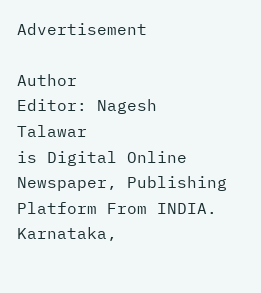Advertisement

Author
Editor: Nagesh Talawar
is Digital Online Newspaper, Publishing Platform From INDIA. Karnataka,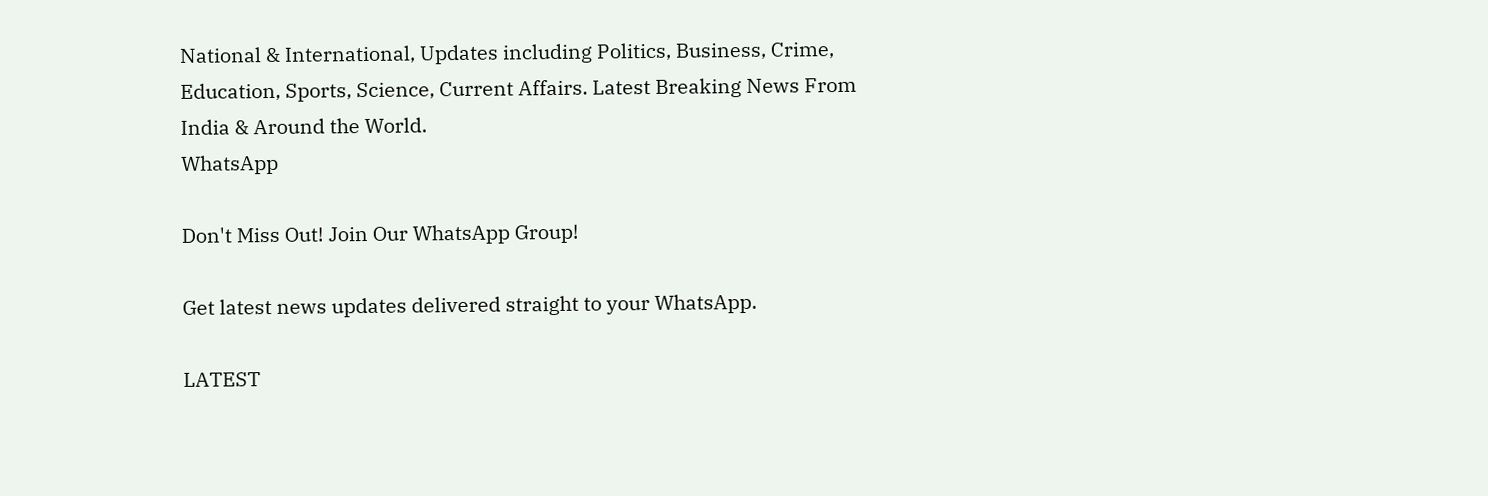National & International, Updates including Politics, Business, Crime, Education, Sports, Science, Current Affairs. Latest Breaking News From India & Around the World.
WhatsApp

Don't Miss Out! Join Our WhatsApp Group!

Get latest news updates delivered straight to your WhatsApp.

LATEST